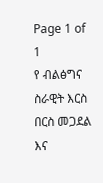Page 1 of 1
የ ብልፅግና ስራዊት እርስ በርስ መጋደል እና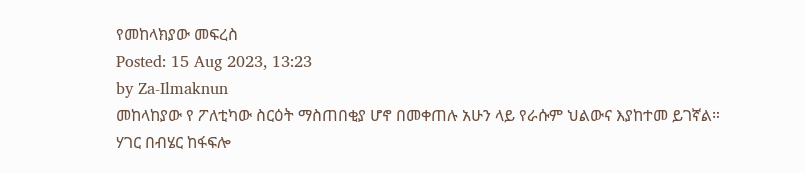የመከላክያው መፍረስ
Posted: 15 Aug 2023, 13:23
by Za-Ilmaknun
መከላከያው የ ፖለቲካው ስርዕት ማስጠበቂያ ሆኖ በመቀጠሉ አሁን ላይ የራሱም ህልውና እያከተመ ይገኛል። ሃገር በብሄር ከፋፍሎ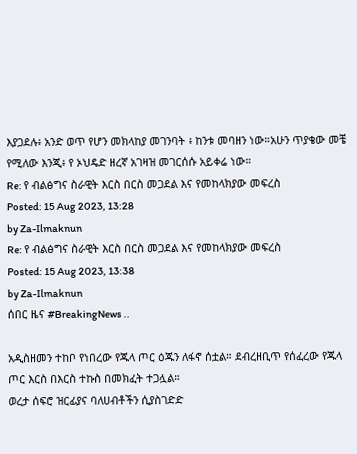እያጋደሉ፥ አንድ ወጥ የሆን መክላከያ መገንባት ፥ ከንቱ መባዘን ነው።አሁን ጥያቄው መቼ የሚለው እንጂ፥ የ ኦህዴድ ዘረኛ አገዛዝ መገርሰሱ አይቀሬ ነው።
Re: የ ብልፅግና ስራዊት እርስ በርስ መጋደል እና የመከላክያው መፍረስ
Posted: 15 Aug 2023, 13:28
by Za-Ilmaknun
Re: የ ብልፅግና ስራዊት እርስ በርስ መጋደል እና የመከላክያው መፍረስ
Posted: 15 Aug 2023, 13:38
by Za-Ilmaknun
ሰበር ዜና #BreakingNews ..

አዲስዘመን ተከቦ የነበረው የጁላ ጦር ዕጁን ለፋኖ ሰቷል። ደብረዘቢጥ የሰፈረው የጁላ ጦር እርስ በእርስ ተኩስ በመክፈት ተጋሏል።
ወረታ ሰፍሮ ዝርፊያና ባለሀብቶችን ሲያስገድድ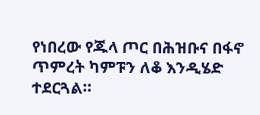የነበረው የጁላ ጦር በሕዝቡና በፋኖ ጥምረት ካምፑን ለቆ እንዲሄድ ተደርጓል።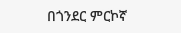በጎንደር ምርኮኛ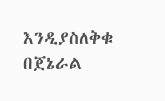እንዲያስለቅቁ በጀኔራል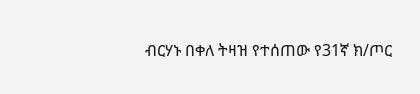ብርሃኑ በቀለ ትዛዝ የተሰጠው የ31ኛ ክ/ጦር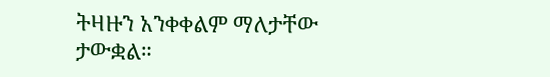ትዛዙን አንቀቀልም ማለታቸው ታውቋል።